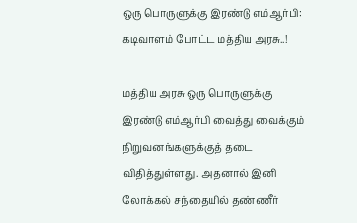ஒரு பொருளுக்கு இரண்டு எம்ஆர்பி: கடிவாளம் போட்ட மத்திய அரசு..!

மத்திய அரசு ஒரு பொருளுக்கு இரண்டு எம்ஆர்பி வைத்து வைக்கும் நிறுவனங்களுக்குத் தடை விதித்துள்ளது. அதனால் இனி லோக்கல் சந்தையில் தண்ணீர்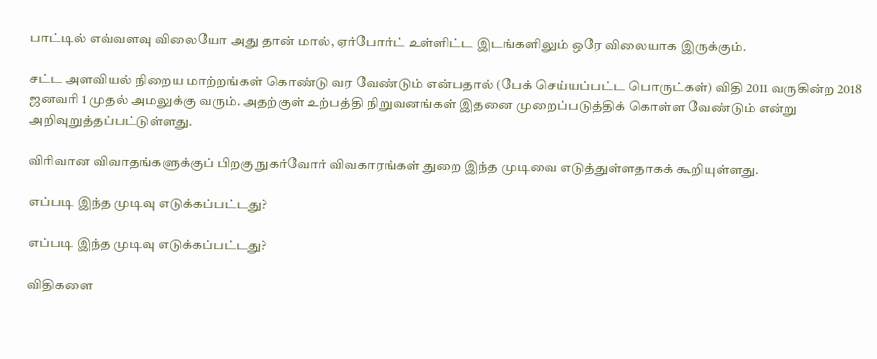பாட்டில் எவ்வளவு விலையோ அது தான் மால், ஏர்போர்ட் உள்ளிட்ட இடங்களிலும் ஒரே விலையாக இருக்கும்.

சட்ட அளவியல் நிறைய மாற்றங்கள் கொண்டு வர வேண்டும் என்பதால் (பேக் செய்யப்பட்ட பொருட்கள்) விதி 2011 வருகின்ற 2018 ஜனவரி 1 முதல் அமலுக்கு வரும். அதற்குள் உற்பத்தி நிறுவனங்கள் இதனை முறைப்படுத்திக் கொள்ள வேண்டும் என்று அறிவுறுத்தப்பட்டுள்ளது.

விரிவான விவாதங்களுக்குப் பிறகு நுகர்வோர் விவகாரங்கள் துறை இந்த முடிவை எடுத்துள்ளதாகக் கூறியுள்ளது.

எப்படி இந்த முடிவு எடுக்கப்பட்டது?

எப்படி இந்த முடிவு எடுக்கப்பட்டது?

விதிகளை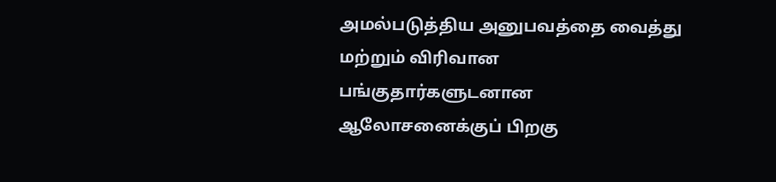அமல்படுத்திய அனுபவத்தை வைத்து மற்றும் விரிவான பங்குதார்களுடனான ஆலோசனைக்குப் பிறகு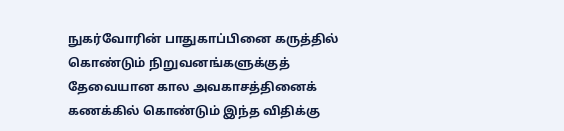நுகர்வோரின் பாதுகாப்பினை கருத்தில் கொண்டும் நிறுவனங்களுக்குத் தேவையான கால அவகாசத்தினைக் கணக்கில் கொண்டும் இந்த விதிக்கு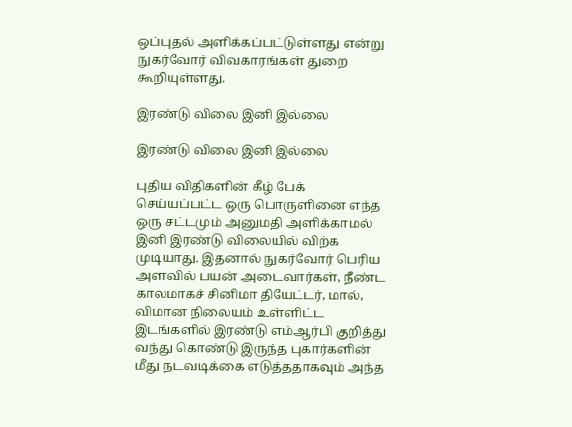ஒப்புதல் அளிக்கப்பட்டுள்ளது என்று நுகர்வோர் விவகாரங்கள் துறை கூறியுள்ளது.

இரண்டு விலை இனி இல்லை

இரண்டு விலை இனி இல்லை

புதிய விதிகளின் கீழ் பேக் செய்யப்பட்ட ஒரு பொருளினை எந்த ஒரு சட்டமும் அனுமதி அளிக்காமல் இனி இரண்டு விலையில் விற்க முடியாது. இதனால் நுகர்வோர் பெரிய அளவில் பயன் அடைவார்கள், நீண்ட காலமாகச் சினிமா தியேட்டர், மால், விமான நிலையம் உள்ளிட்ட இடங்களில் இரண்டு எம்ஆர்பி குறித்து வந்து கொண்டு இருந்த புகார்களின் மீது நடவடிக்கை எடுத்ததாகவும் அந்த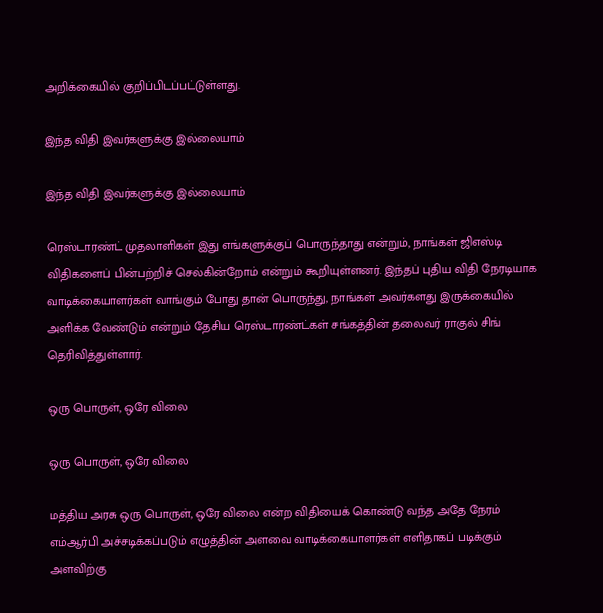அறிக்கையில் குறிப்பிடப்பட்டுள்ளது.

இந்த விதி இவர்களுக்கு இல்லையாம்

இந்த விதி இவர்களுக்கு இல்லையாம்

ரெஸ்டாரண்ட் முதலாளிகள் இது எங்களுக்குப் பொருந்தாது என்றும், நாங்கள் ஜிஎஸ்டி விதிகளைப் பின்பற்றிச் செல்கின்றோம் என்றும் கூறியுள்ளனர். இந்தப் புதிய விதி நேரடியாக வாடிக்கையாளர்கள் வாங்கும் போது தான் பொருந்து, நாங்கள் அவர்களது இருக்கையில் அளிக்க வேண்டும் என்றும் தேசிய ரெஸ்டாரண்ட்கள் சங்கத்தின் தலைவர் ராகுல் சிங் தெரிவித்துள்ளார்.

ஒரு பொருள், ஒரே விலை

ஒரு பொருள், ஒரே விலை

மத்திய அரசு ஒரு பொருள், ஒரே விலை என்ற விதியைக் கொண்டு வந்த அதே நேரம் எம்ஆர்பி அச்சடிக்கப்படும் எழுத்தின் அளவை வாடிக்கையாளர்கள் எளிதாகப் படிக்கும் அளவிற்கு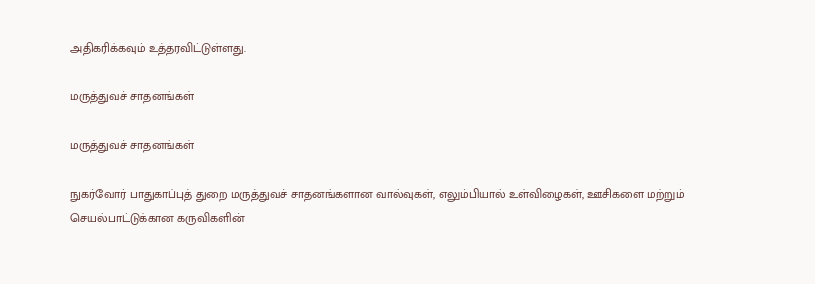அதிகரிக்கவும் உத்தரவிட்டுள்ளது.

மருத்துவச் சாதனங்கள்

மருத்துவச் சாதனங்கள்

நுகர்வோர் பாதுகாப்புத் துறை மருத்துவச் சாதனங்களான வால்வுகள், எலும்பியால் உள்விழைகள், ஊசிகளை மற்றும் செயல்பாட்டுக்கான கருவிகளின்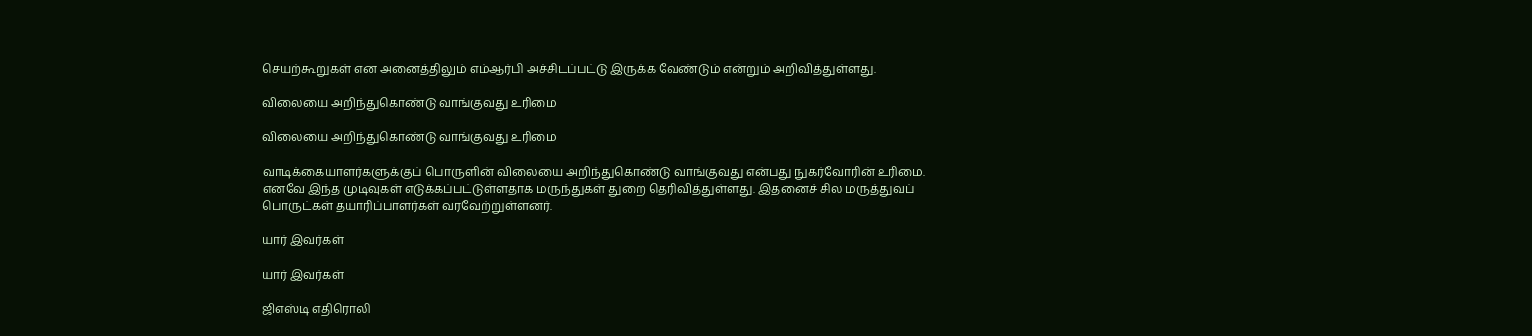செயற்கூறுகள் என அனைத்திலும் எம்ஆர்பி அச்சிடப்பட்டு இருக்க வேண்டும் என்றும் அறிவித்துள்ளது.

விலையை அறிந்துகொண்டு வாங்குவது உரிமை

விலையை அறிந்துகொண்டு வாங்குவது உரிமை

வாடிக்கையாளர்களுக்குப் பொருளின் விலையை அறிந்துகொண்டு வாங்குவது என்பது நுகர்வோரின் உரிமை. எனவே இந்த முடிவுகள் எடுக்கப்பட்டுள்ளதாக மருந்துகள் துறை தெரிவித்துள்ளது. இதனைச் சில மருத்துவப் பொருட்கள் தயாரிப்பாளர்கள் வரவேற்றுள்ளனர்.

யார் இவர்கள்

யார் இவர்கள்

ஜிஎஸ்டி எதிரொலி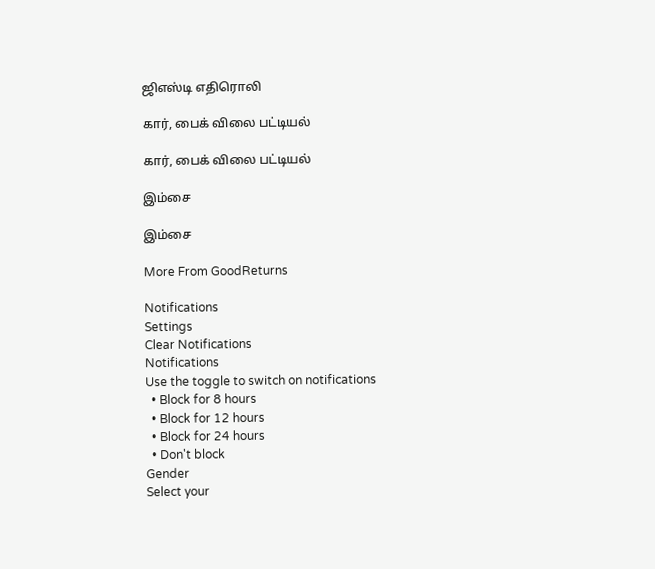ஜிஎஸ்டி எதிரொலி

கார், பைக் விலை பட்டியல்

கார், பைக் விலை பட்டியல்

இம்சை

இம்சை

More From GoodReturns

Notifications
Settings
Clear Notifications
Notifications
Use the toggle to switch on notifications
  • Block for 8 hours
  • Block for 12 hours
  • Block for 24 hours
  • Don't block
Gender
Select your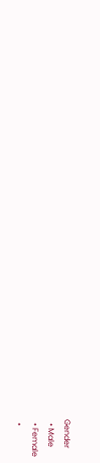Gender
  • Male
  • Female
  •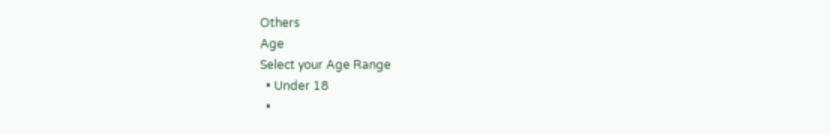Others
Age
Select your Age Range
  • Under 18
  •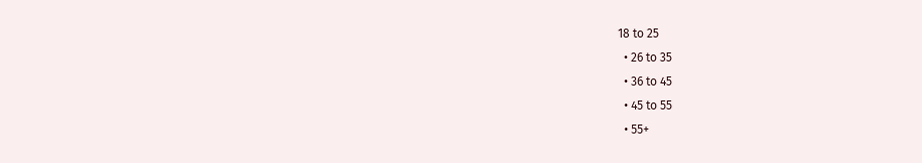18 to 25
  • 26 to 35
  • 36 to 45
  • 45 to 55
  • 55+